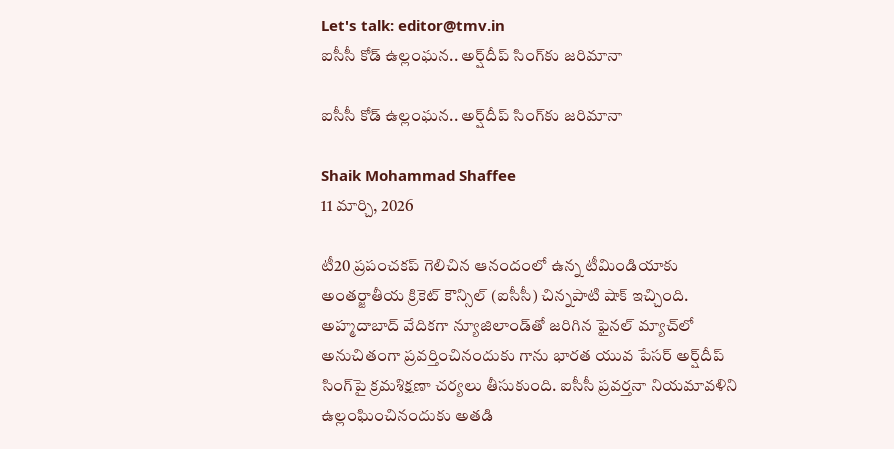Let's talk: editor@tmv.in
ఐసీసీ కోడ్ ఉల్లంఘన.. అర్ష్‌దీప్ సింగ్‌కు జరిమానా

ఐసీసీ కోడ్ ఉల్లంఘన.. అర్ష్‌దీప్ సింగ్‌కు జరిమానా

Shaik Mohammad Shaffee
11 మార్చి, 2026

టీ20 ప్రపంచకప్ గెలిచిన ఆనందంలో ఉన్న టీమిండియాకు అంతర్జాతీయ క్రికెట్ కౌన్సిల్ (ఐసీసీ) చిన్నపాటి షాక్ ఇచ్చింది. అహ్మదాబాద్ వేదికగా న్యూజిలాండ్‌తో జరిగిన ఫైనల్ మ్యాచ్‌లో అనుచితంగా ప్రవర్తించినందుకు గాను భారత యువ పేసర్ అర్ష్‌దీప్ సింగ్‌పై క్రమశిక్షణా చర్యలు తీసుకుంది. ఐసీసీ ప్రవర్తనా నియమావళిని ఉల్లంఘించినందుకు అతడి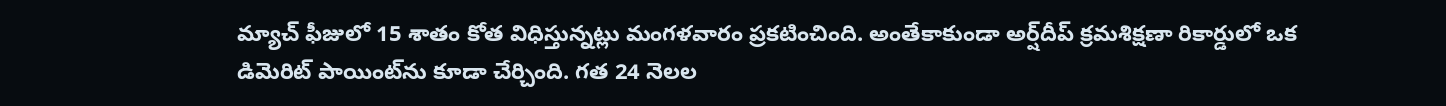మ్యాచ్ ఫీజులో 15 శాతం కోత విధిస్తున్నట్లు మంగళవారం ప్రకటించింది. అంతేకాకుండా అర్ష్‌దీప్ క్రమశిక్షణా రికార్డులో ఒక డిమెరిట్ పాయింట్‌ను కూడా చేర్చింది. గత 24 నెలల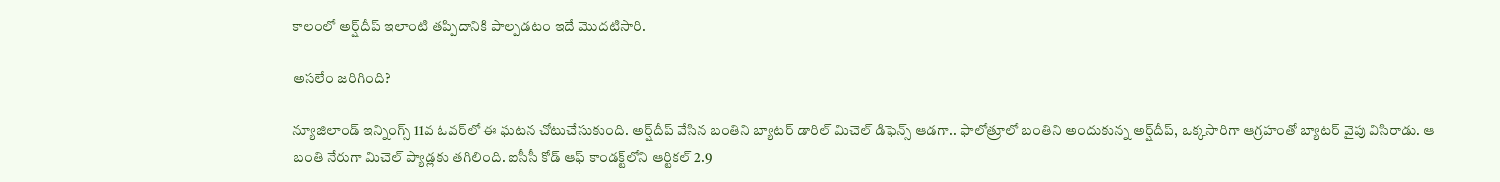కాలంలో అర్ష్‌దీప్ ఇలాంటి తప్పిదానికి పాల్పడటం ఇదే మొదటిసారి.

అసలేం జరిగింది?

న్యూజిలాండ్ ఇన్నింగ్స్ 11వ ఓవర్‌లో ఈ ఘటన చోటుచేసుకుంది. అర్ష్‌దీప్ వేసిన బంతిని బ్యాటర్ డారిల్ మిచెల్ డిఫెన్స్ ఆడగా.. ఫాలోత్రూలో బంతిని అందుకున్న అర్ష్‌దీప్, ఒక్కసారిగా ఆగ్రహంతో బ్యాటర్ వైపు విసిరాడు. ఆ బంతి నేరుగా మిచెల్ ప్యాడ్లకు తగిలింది. ఐసీసీ కోడ్ ఆఫ్ కాండక్ట్‌లోని ఆర్టికల్ 2.9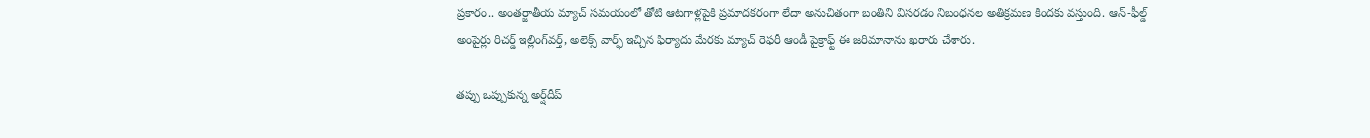ప్రకారం.. అంతర్జాతీయ మ్యాచ్ సమయంలో తోటి ఆటగాళ్లపైకి ప్రమాదకరంగా లేదా అనుచితంగా బంతిని విసరడం నిబంధనల అతిక్రమణ కిందకు వస్తుంది. ఆన్-ఫీల్డ్ అంపైర్లు రిచర్డ్ ఇల్లింగ్‌వర్త్, అలెక్స్ వార్ఫ్ ఇచ్చిన ఫిర్యాదు మేరకు మ్యాచ్ రెఫరీ ఆండీ పైక్రాఫ్ట్ ఈ జరిమానాను ఖరారు చేశారు.

తప్పు ఒప్పుకున్న అర్ష్‌దీప్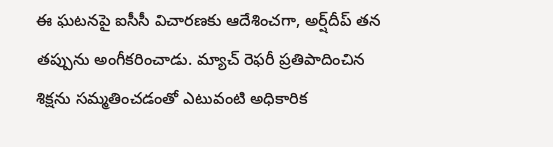ఈ ఘటనపై ఐసీసీ విచారణకు ఆదేశించగా, అర్ష్‌దీప్ తన తప్పును అంగీకరించాడు. మ్యాచ్ రెఫరీ ప్రతిపాదించిన శిక్షను సమ్మతించడంతో ఎటువంటి అధికారిక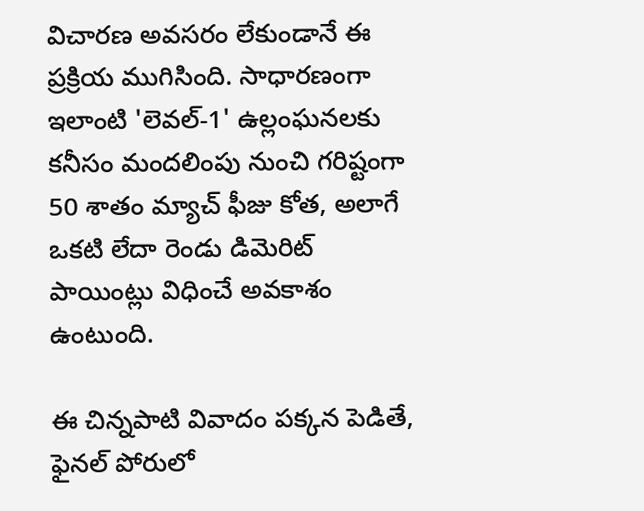విచారణ అవసరం లేకుండానే ఈ ప్రక్రియ ముగిసింది. సాధారణంగా ఇలాంటి 'లెవల్-1' ఉల్లంఘనలకు కనీసం మందలింపు నుంచి గరిష్టంగా 50 శాతం మ్యాచ్ ఫీజు కోత, అలాగే ఒకటి లేదా రెండు డిమెరిట్ పాయింట్లు విధించే అవకాశం ఉంటుంది.

ఈ చిన్నపాటి వివాదం పక్కన పెడితే, ఫైనల్ పోరులో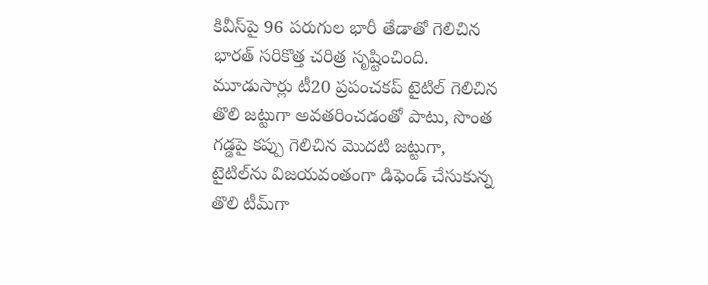కివీస్‌పై 96 పరుగుల భారీ తేడాతో గెలిచిన భారత్ సరికొత్త చరిత్ర సృష్టించింది. మూడుసార్లు టీ20 ప్రపంచకప్ టైటిల్ గెలిచిన తొలి జట్టుగా అవతరించడంతో పాటు, సొంత గడ్డపై కప్పు గెలిచిన మొదటి జట్టుగా, టైటిల్‌ను విజయవంతంగా డిఫెండ్ చేసుకున్న తొలి టీమ్‌గా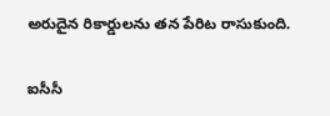అరుదైన రికార్డులను తన పేరిట రాసుకుంది.

ఐసీసీ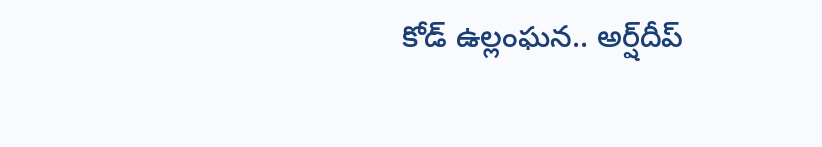కోడ్ ఉల్లంఘన.. అర్ష్‌దీప్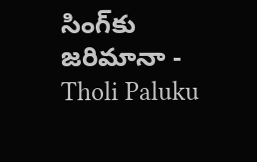సింగ్‌కు జరిమానా - Tholi Paluku